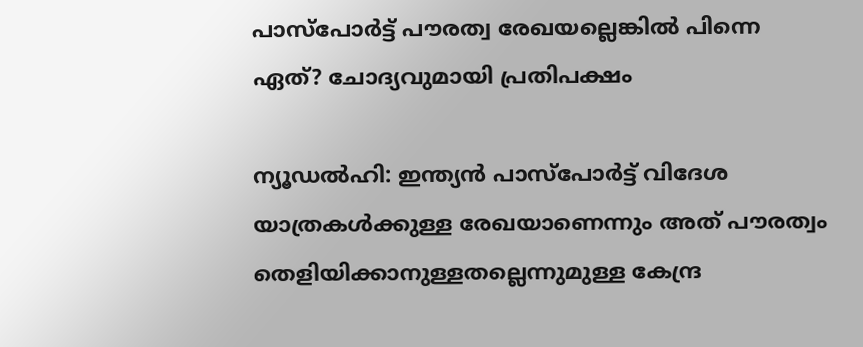പാസ്‌പോർട്ട് പൗരത്വ രേഖയല്ലെങ്കിൽ പിന്നെ ഏത്? ചോദ്യവുമായി പ്രതിപക്ഷം

ന്യൂഡൽഹി: ഇന്ത്യൻ പാസ്‌പോർട്ട് വിദേശ യാത്രകൾക്കുള്ള രേഖയാണെന്നും അത് പൗരത്വം തെളിയിക്കാനുള്ളതല്ലെന്നുമുള്ള കേന്ദ്ര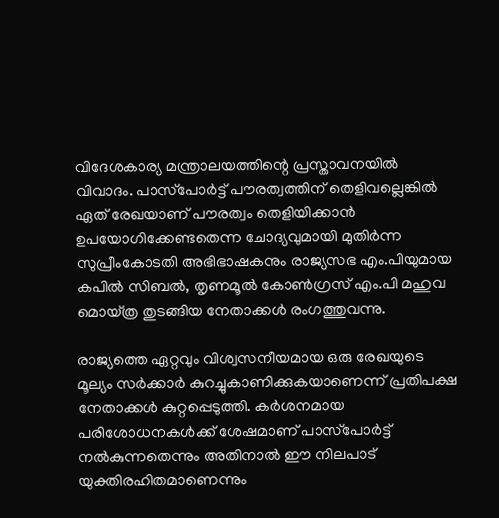വിദേശകാര്യ മന്ത്രാലയത്തിന്റെ പ്രസ്താവനയിൽ വിവാദം. പാസ്‌പോർട്ട് പൗരത്വത്തിന് തെളിവല്ലെങ്കിൽ ഏത് രേഖയാണ് പൗരത്വം തെളിയിക്കാൻ ഉപയോഗിക്കേണ്ടതെന്ന ചോദ്യവുമായി മുതിർന്ന സുപ്രീംകോടതി അഭിഭാഷകനും രാജ്യസഭ എം.പിയുമായ കപിൽ സിബൽ, തൃണമൂൽ കോൺഗ്രസ് എം.പി മഹുവ മൊയ്ത്ര തുടങ്ങിയ നേതാക്കൾ രംഗത്തുവന്നു.

രാജ്യത്തെ ഏറ്റവും വിശ്വസനീയമായ ഒരു രേഖയുടെ മൂല്യം സർക്കാർ കുറച്ചുകാണിക്കുകയാണെന്ന് പ്രതിപക്ഷ നേതാക്കൾ കുറ്റപ്പെടുത്തി. കർശനമായ പരിശോധനകൾക്ക് ശേഷമാണ് പാസ്‌പോർട്ട് നൽകുന്നതെന്നും അതിനാൽ ഈ നിലപാട് യുക്തിരഹിതമാണെന്നും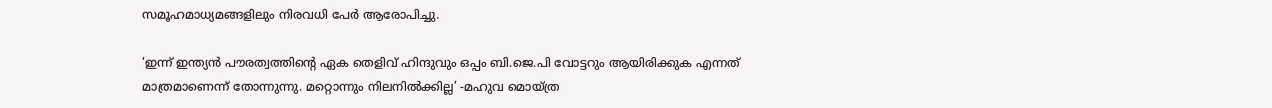സമൂഹമാധ്യമങ്ങളിലും നിരവധി പേർ ആരോപിച്ചു.

‘ഇന്ന് ഇന്ത്യൻ പൗരത്വത്തിന്റെ ഏക തെളിവ് ഹിന്ദുവും ഒപ്പം ബി.ജെ.പി വോട്ടറും ആയിരിക്കുക എന്നത് മാത്രമാണെന്ന് തോന്നുന്നു. മറ്റൊന്നും നിലനിൽക്കില്ല’ -മഹുവ മൊയ്ത്ര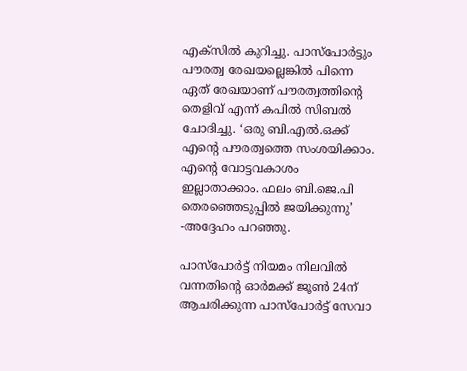എക്സിൽ കുറിച്ചു. പാസ്‌പോർട്ടും പൗരത്വ രേഖയല്ലെങ്കിൽ പിന്നെ ഏത് രേഖയാണ് പൗരത്വത്തിന്റെ തെളിവ് എന്ന് കപിൽ സിബൽ ചോദിച്ചു. ‘ഒരു ബി.എൽ.ഒക്ക് എന്റെ പൗരത്വത്തെ സംശയിക്കാം. എന്റെ വോട്ടവകാശം ഇല്ലാതാക്കാം. ഫലം ബി.ജെ.പി തെരഞ്ഞെടുപ്പിൽ ജയിക്കുന്നു’ -അദ്ദേഹം പറഞ്ഞു.

പാസ്‌പോർട്ട് നിയമം നിലവിൽ വന്നതിന്റെ ഓർമക്ക് ജൂൺ 24ന് ആചരിക്കുന്ന പാസ്‌പോർട്ട് സേവാ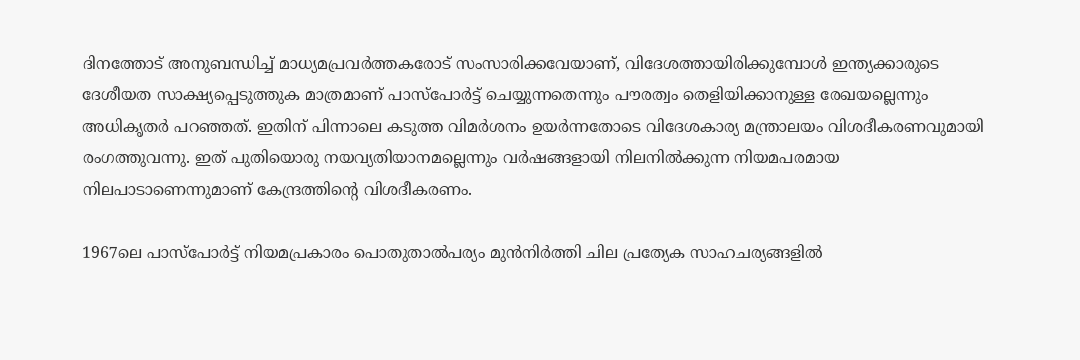ദിനത്തോട് അനുബന്ധിച്ച് മാധ്യമപ്രവർത്തകരോട് സംസാരിക്കവേയാണ്, വിദേശത്തായിരിക്കുമ്പോൾ ഇന്ത്യക്കാരുടെ ദേശീയത സാക്ഷ്യപ്പെടുത്തുക മാത്രമാണ് പാസ്‌പോർട്ട് ചെയ്യുന്നതെന്നും പൗരത്വം തെളിയിക്കാനുള്ള രേഖയല്ലെന്നും അധികൃതർ പറഞ്ഞത്. ഇതിന് പിന്നാലെ കടുത്ത വിമർശനം ഉയർന്നതോടെ വിദേശകാര്യ മന്ത്രാലയം വിശദീകരണവുമായി രംഗത്തുവന്നു. ഇത് പുതിയൊരു നയവ്യതിയാനമല്ലെന്നും വർഷങ്ങളായി നിലനിൽക്കുന്ന നിയമപരമായ നിലപാടാണെന്നുമാണ് കേന്ദ്രത്തിന്റെ വിശദീകരണം.

1967ലെ പാസ്‌പോർട്ട് നിയമപ്രകാരം പൊതുതാൽപര്യം മുൻനിർത്തി ചില പ്രത്യേക സാഹചര്യങ്ങളിൽ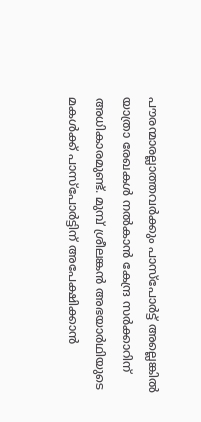പൗരന്മാരല്ലാത്തവർക്കും പാസ്‌പോർട്ട് അല്ലെങ്കിൽ യാത്രാ രേഖകൾ നൽകാൻ കേന്ദ്ര സർക്കാറിന് അധികാരമുണ്ട്. മുമ്പ് ശ്രീലങ്കൻ അഭയാർഥിയുടെ മകൾക്ക് പാസ്‌പോർട്ടിന് അപേക്ഷിക്കാൻ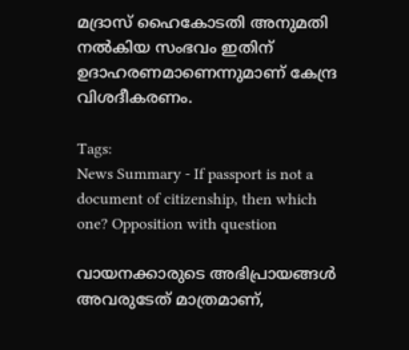മദ്രാസ് ഹൈകോടതി അനുമതി നൽകിയ സംഭവം ഇതിന് ഉദാഹരണമാണെന്നുമാണ് കേന്ദ്ര വിശദീകരണം.

Tags:
News Summary - If passport is not a document of citizenship, then which one? Opposition with question

വായനക്കാരുടെ അഭിപ്രായങ്ങള്‍ അവരുടേത് മാത്രമാണ്,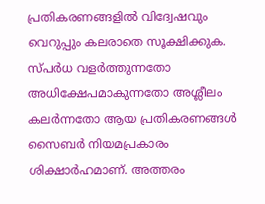പ്രതികരണങ്ങളിൽ വിദ്വേഷവും വെറുപ്പും കലരാതെ സൂക്ഷിക്കുക. സ്പർധ വളർത്തുന്നതോ അധിക്ഷേപമാകുന്നതോ അശ്ലീലം കലർന്നതോ ആയ പ്രതികരണങ്ങൾ സൈബർ നിയമപ്രകാരം ശിക്ഷാർഹമാണ്. അത്തരം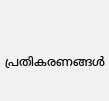പ്രതികരണങ്ങൾ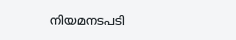നിയമനടപടി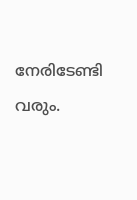നേരിടേണ്ടി വരും.